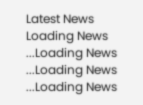Latest News
Loading News ...Loading News ...Loading News ...Loading News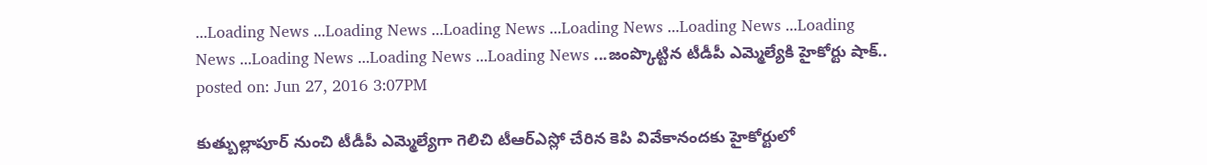...Loading News ...Loading News ...Loading News ...Loading News ...Loading News ...Loading News ...Loading News ...Loading News ...Loading News ...జంప్కొట్టిన టీడీపీ ఎమ్మెల్యేకి హైకోర్టు షాక్..
posted on: Jun 27, 2016 3:07PM

కుత్బుల్లాపూర్ నుంచి టీడీపీ ఎమ్మెల్యేగా గెలిచి టీఆర్ఎస్లో చేరిన కెపి వివేకానందకు హైకోర్టులో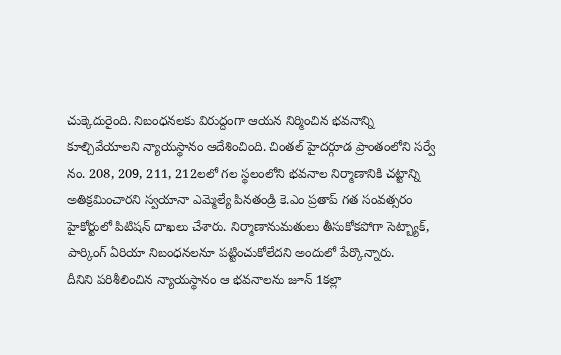చుక్కెదురైంది. నిబంధనలకు విరుద్దంగా ఆయన నిర్మించిన భవనాన్ని కూల్చివేయాలని న్యాయస్థానం ఆదేశించింది. చింతల్ హైదర్గూడ ప్రాంతంలోని సర్వే నం. 208, 209, 211, 212లలో గల స్థలంలోని భవనాల నిర్మాణానికి చట్టాన్ని అతిక్రమించారని స్వయానా ఎమ్మెల్యే పినతండ్రి కె.ఎం ప్రతాప్ గత సంవత్సరం హైకోర్టులో పిటిషన్ దాఖలు చేశారు. నిర్మాణానుమతులు తీసుకోకపోగా సెట్బ్యాక్, పార్కింగ్ ఏరియా నిబంధనలనూ పట్టించుకోలేదని అందులో పేర్కొన్నారు.
దీనిని పరిశీలించిన న్యాయస్థానం ఆ భవనాలను జూన్ 1కల్లా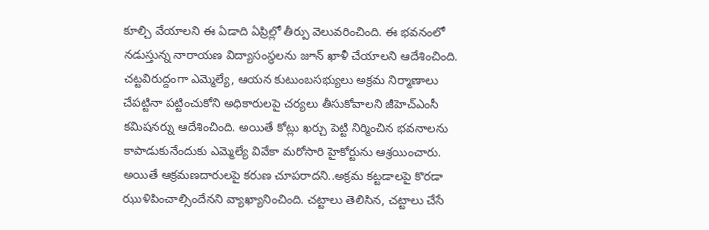కూల్చి వేయాలని ఈ ఏడాది ఏప్రిల్లో తీర్పు వెలువరించింది. ఈ భవనంలో నడుస్తున్న నారాయణ విద్యాసంస్థలను జూన్ ఖాళీ చేయాలని ఆదేశించింది. చట్టవిరుద్దంగా ఎమ్మెల్యే, ఆయన కుటుంబసభ్యులు అక్రమ నిర్మాణాలు చేపట్టినా పట్టించుకోని అధికారులపై చర్యలు తీసుకోవాలని జీహెచ్ఎంసీ కమిషనర్ను ఆదేశించింది. అయితే కోట్లు ఖర్చు పెట్టి నిర్మించిన భవనాలను కాపాడుకునేందుకు ఎమ్మెల్యే వివేకా మరోసారి హైకోర్టును ఆశ్రయించారు. అయితే ఆక్రమణదారులపై కరుణ చూపరాదని..అక్రమ కట్టడాలపై కొరడా ఝుళిపించాల్సిందేనని వ్యాఖ్యానించింది. చట్టాలు తెలిసిన, చట్టాలు చేసే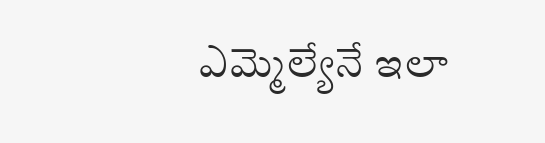ఎమ్మెల్యేనే ఇలా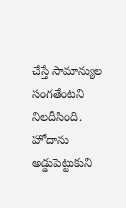చేస్తే సామాన్యుల సంగతేంటని నిలదీసింది. హోదాను అడ్డుపెట్టుకుని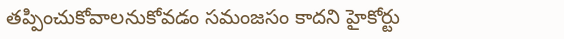తప్పించుకోవాలనుకోవడం సమంజసం కాదని హైకోర్టు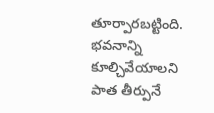తూర్పారబట్టింది. భవనాన్ని కూల్చివేయాలని పాత తీర్పునే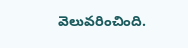వెలువరించింది.